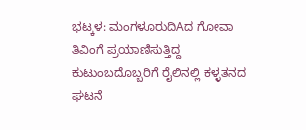ಭಟ್ಕಳ: ಮಂಗಳೂರುದಿAದ ಗೋವಾ ತಿವಿಂಗೆ ಪ್ರಯಾಣಿಸುತ್ತಿದ್ದ ಕುಟುಂಬದೊಬ್ಬರಿಗೆ ರೈಲಿನಲ್ಲಿ ಕಳ್ಳತನದ ಘಟನೆ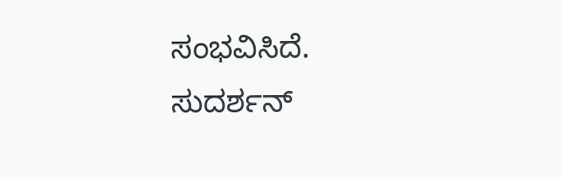ಸಂಭವಿಸಿದೆ.
ಸುದರ್ಶನ್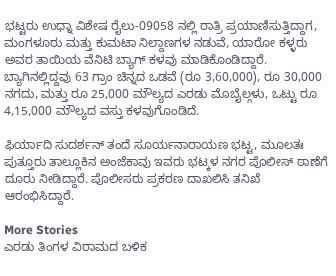ಭಟ್ಟರು ಉಧ್ನಾ ವಿಶೇಷ ರೈಲು-09058 ನಲ್ಲಿ ರಾತ್ರಿ ಪ್ರಯಾಣಿಸುತ್ತಿದ್ದಾಗ, ಮಂಗಳೂರು ಮತ್ತು ಕುಮಟಾ ನಿಲ್ದಾಣಗಳ ನಡುವೆ, ಯಾರೋ ಕಳ್ಳರು ಅವರ ತಾಯಿಯ ವೆನಿಟಿ ಬ್ಯಾಗ್ ಕಳವು ಮಾಡಿಕೊಂಡಿದ್ದಾರೆ. ಬ್ಯಾಗಿನಲ್ಲಿದ್ದವು 63 ಗ್ರಾಂ ಚಿನ್ನದ ಒಡವೆ (ರೂ 3,60,000), ರೂ 30,000 ನಗದು, ಮತ್ತು ರೂ 25,000 ಮೌಲ್ಯದ ಎರಡು ಮೊಬೈಲ್ಗಳು, ಒಟ್ಟು ರೂ 4,15,000 ಮೌಲ್ಯದ ವಸ್ತು ಕಳವುಗೊಂಡಿದೆ.

ಫಿರ್ಯಾದಿ ಸುದರ್ಶನ್ ತಂದೆ ಸೂರ್ಯನಾರಾಯಣ ಭಟ್ಟ, ಮೂಲತಃ ಪುತ್ತೂರು ತಾಲ್ಲೂಕಿನ ಅಂಜೆಕಾವು ಇವರು ಭಟ್ಕಳ ನಗರ ಪೊಲೀಸ್ ಠಾಣೆಗೆ ದೂರು ನೀಡಿದ್ದಾರೆ. ಪೊಲೀಸರು ಪ್ರಕರಣ ದಾಖಲಿಸಿ ತನಿಖೆ ಆರಂಭಿಸಿದ್ದಾರೆ.

More Stories
ಎರಡು ತಿಂಗಳ ವಿರಾಮದ ಬಳಿಕ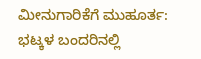ಮೀನುಗಾರಿಕೆಗೆ ಮುಹೂರ್ತ: ಭಟ್ಕಳ ಬಂದರಿನಲ್ಲಿ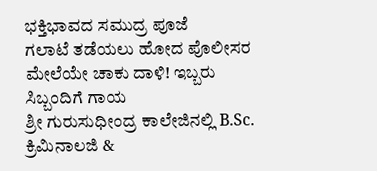ಭಕ್ತಿಭಾವದ ಸಮುದ್ರ ಪೂಜೆ
ಗಲಾಟೆ ತಡೆಯಲು ಹೋದ ಪೊಲೀಸರ ಮೇಲೆಯೇ ಚಾಕು ದಾಳಿ! ಇಬ್ಬರು ಸಿಬ್ಬಂದಿಗೆ ಗಾಯ
ಶ್ರೀ ಗುರುಸುಧೀಂದ್ರ ಕಾಲೇಜಿನಲ್ಲಿ B.Sc. ಕ್ರಿಮಿನಾಲಜಿ &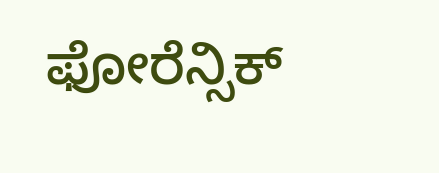ಫೋರೆನ್ಸಿಕ್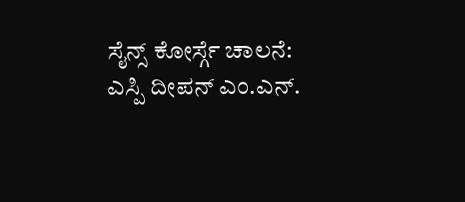ಸೈನ್ಸ್ ಕೋರ್ಸ್ಗೆ ಚಾಲನೆ: ಎಸ್ಪಿ ದೀಪನ್ ಎಂ.ಎನ್.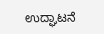ಉದ್ಘಾಟನೆ